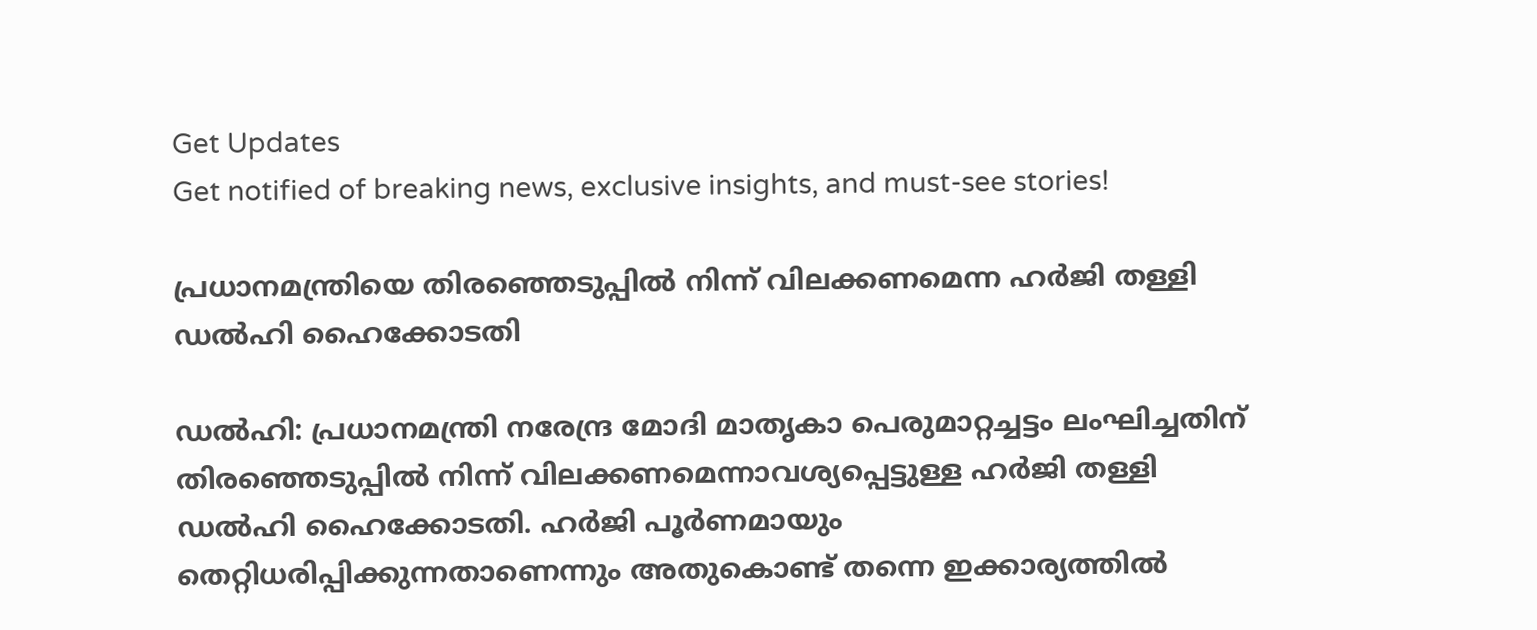Get Updates
Get notified of breaking news, exclusive insights, and must-see stories!

പ്രധാനമന്ത്രിയെ തിരഞ്ഞെടുപ്പില്‍ നിന്ന് വിലക്കണമെന്ന ഹർജി തള്ളി ഡൽഹി ഹൈക്കോടതി

ഡൽഹി: പ്രധാനമന്ത്രി നരേന്ദ്ര മോദി മാതൃകാ പെരുമാറ്റച്ചട്ടം ലംഘിച്ചതിന് തിരഞ്ഞെടുപ്പില്‍ നിന്ന് വിലക്കണമെന്നാവശ്യപ്പെട്ടുള്ള ഹർജി തള്ളി ഡൽഹി ഹൈക്കോടതി. ഹർജി പൂർണമായും തെറ്റിധരിപ്പിക്കുന്നതാണെന്നും അതുകൊണ്ട് തന്നെ ഇക്കാര്യത്തിൽ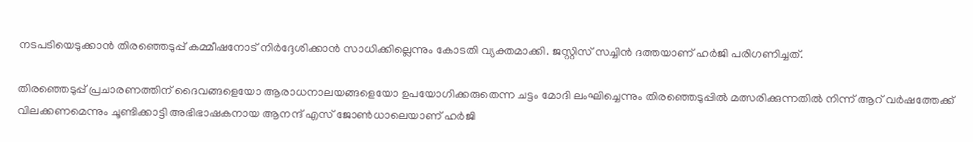നടപടിയെടുക്കാൻ തിരഞ്ഞെടുപ്പ് കമ്മീഷനോട് നിർദ്ദേശിക്കാൻ സാധിക്കില്ലെന്നും കോടതി വ്യക്തമാക്കി. ജസ്റ്റിസ് സച്ചിൻ ദത്തയാണ് ഹർജി പരിഗണിച്ചത്.

തിരഞ്ഞെടുപ്പ് പ്രചാരണത്തിന് ദൈവങ്ങളെയോ ആരാധനാലയങ്ങളെയോ ഉപയോഗിക്കരുതെന്ന ചട്ടം മോദി ലംഘിച്ചെന്നും തിരഞ്ഞെടുപ്പില്‍ മത്സരിക്കുന്നതില്‍ നിന്ന് ആറ് വര്‍ഷത്തേക്ക് വിലക്കണമെന്നും ചൂണ്ടിക്കാട്ടി അഭിഭാഷകനായ ആനന്ദ് എസ് ജോണ്‍ധാലെയാണ് ഹർജി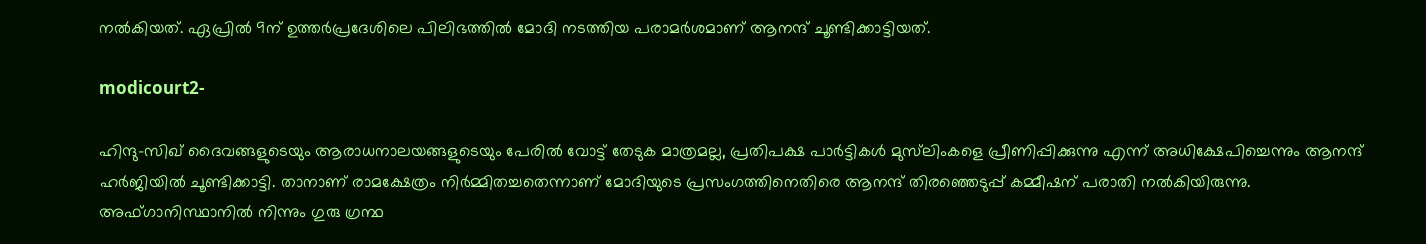നൽകിയത്. ഏപ്രില്‍ 9ന് ഉത്തര്‍പ്രദേശിലെ പിലിഭത്തില്‍ മോദി നടത്തിയ പരാമർശമാണ് ആനന്ദ് ചൂണ്ടിക്കാട്ടിയത്.

modicourt2-

ഹിന്ദു-സിഖ് ദൈവങ്ങളുടെയും ആരാധനാലയങ്ങളുടെയും പേരിൽ വോട്ട് തേടുക മാത്രമല്ല, പ്രതിപക്ഷ പാർട്ടികൾ മുസ്‌ലിംകളെ പ്രീണിപ്പിക്കുന്നു എന്ന് അധിക്ഷേപിച്ചെന്നും ആനന്ദ് ഹർജിയിൽ ചൂണ്ടിക്കാട്ടി. താനാണ് രാമക്ഷേത്രം നിർമ്മിതച്ചതെന്നാണ് മോദിയുടെ പ്രസംഗത്തിനെതിരെ ആനന്ദ് തിരഞ്ഞെടുപ്പ് കമ്മീഷന് പരാതി നൽകിയിരുന്നു. അഫ്ഗാനിസ്ഥാനിൽ നിന്നും ഗുരു ഗ്രന്ഥ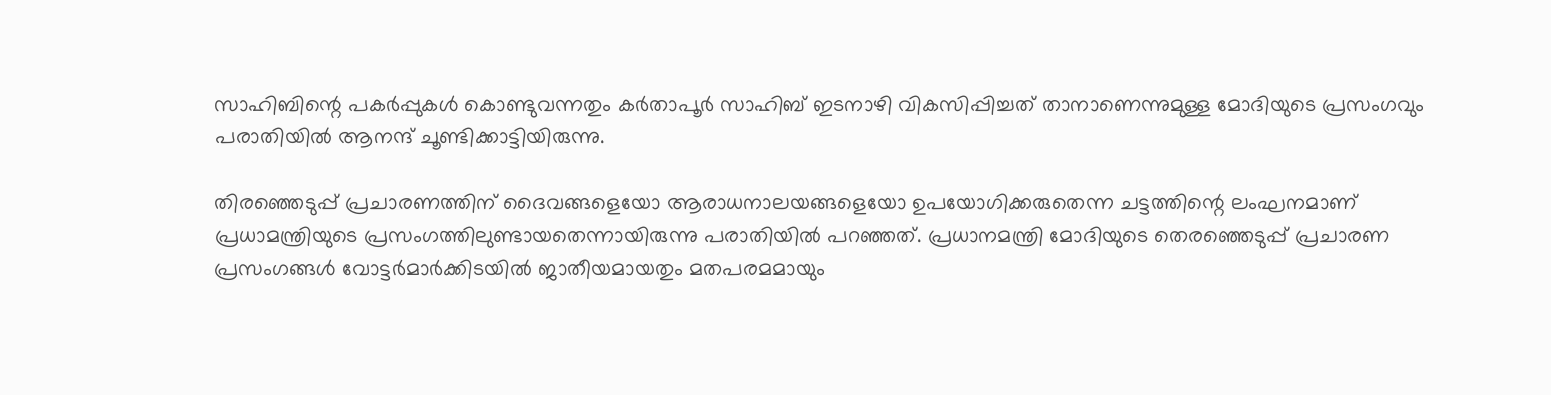സാഹിബിന്റെ പകർപ്പുകൾ കൊണ്ടുവന്നതും കർതാപൂർ സാഹിബ് ഇടനാഴി വികസിപ്പിച്ചത് താനാണെന്നുമുള്ള മോദിയുടെ പ്രസംഗവും പരാതിയിൽ ആനന്ദ് ചൂണ്ടിക്കാട്ടിയിരുന്നു.

തിരഞ്ഞെടുപ്പ് പ്രചാരണത്തിന് ദൈവങ്ങളെയോ ആരാധനാലയങ്ങളെയോ ഉപയോഗിക്കരുതെന്ന ചട്ടത്തിന്റെ ലംഘനമാണ് പ്രധാമന്ത്രിയുടെ പ്രസംഗത്തിലുണ്ടായതെന്നായിരുന്നു പരാതിയിൽ പറഞ്ഞത്. പ്രധാനമന്ത്രി മോദിയുടെ തെരഞ്ഞെടുപ്പ് പ്രചാരണ പ്രസംഗങ്ങൾ വോട്ടർമാർക്കിടയിൽ ജാതീയമായതും മതപരമമായും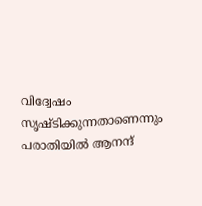വിദ്വേഷം സൃഷ്ടിക്കുന്നതാണെന്നും പരാതിയിൽ ആനന്ദ്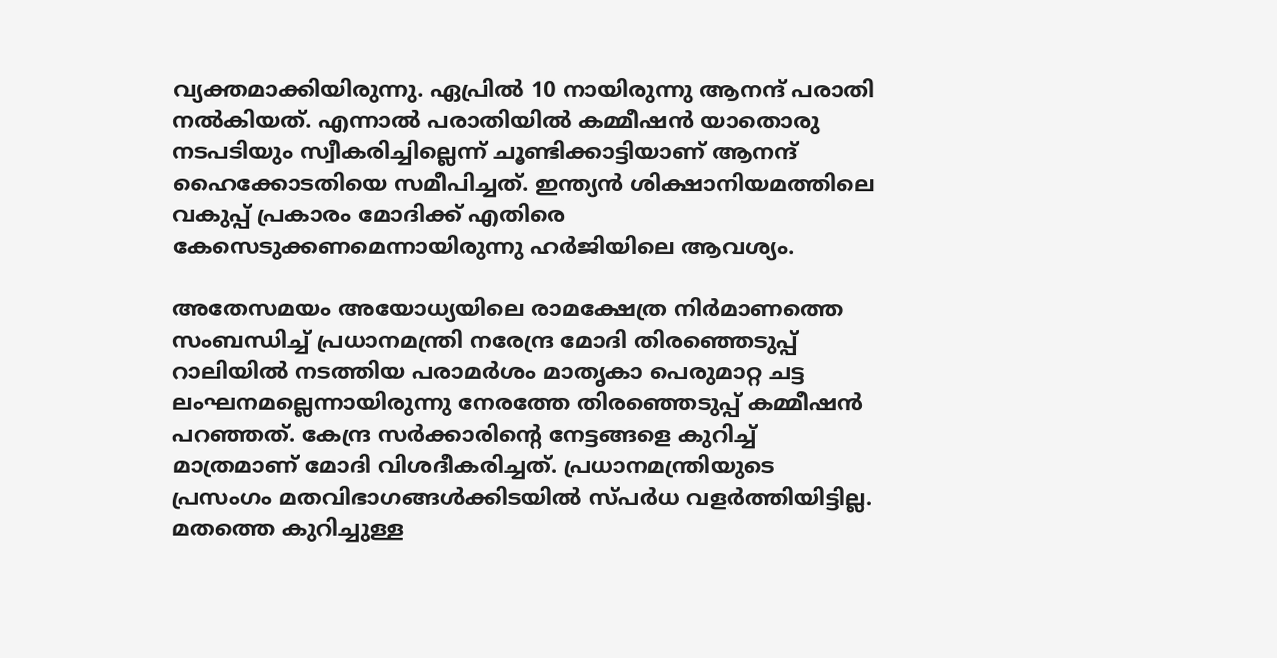വ്യക്തമാക്കിയിരുന്നു. ഏപ്രിൽ 10 നായിരുന്നു ആനന്ദ് പരാതി നൽകിയത്. എന്നാൽ പരാതിയിൽ കമ്മീഷൻ യാതൊരു നടപടിയും സ്വീകരിച്ചില്ലെന്ന് ചൂണ്ടിക്കാട്ടിയാണ് ആനന്ദ് ഹൈക്കോടതിയെ സമീപിച്ചത്. ഇന്ത്യന്‍ ശിക്ഷാനിയമത്തിലെ വകുപ്പ് പ്രകാരം മോദിക്ക് എതിരെ കേസെടുക്കണമെന്നായിരുന്നു ഹർജിയിലെ ആവശ്യം.

അതേസമയം അയോധ്യയിലെ രാമക്ഷേത്ര നിര്‍മാണത്തെ സംബന്ധിച്ച് പ്രധാനമന്ത്രി നരേന്ദ്ര മോദി തിരഞ്ഞെടുപ്പ് റാലിയില്‍ നടത്തിയ പരാമര്‍ശം മാതൃകാ പെരുമാറ്റ ചട്ട ലംഘനമല്ലെന്നായിരുന്നു നേരത്തേ തിരഞ്ഞെടുപ്പ് കമ്മീഷൻ പറഞ്ഞത്. കേന്ദ്ര സര്‍ക്കാരിന്റെ നേട്ടങ്ങളെ കുറിച്ച് മാത്രമാണ് മോദി വിശദീകരിച്ചത്. പ്രധാനമന്ത്രിയുടെ പ്രസംഗം മതവിഭാഗങ്ങള്‍ക്കിടയില്‍ സ്പര്‍ധ വളര്‍ത്തിയിട്ടില്ല. മതത്തെ കുറിച്ചുള്ള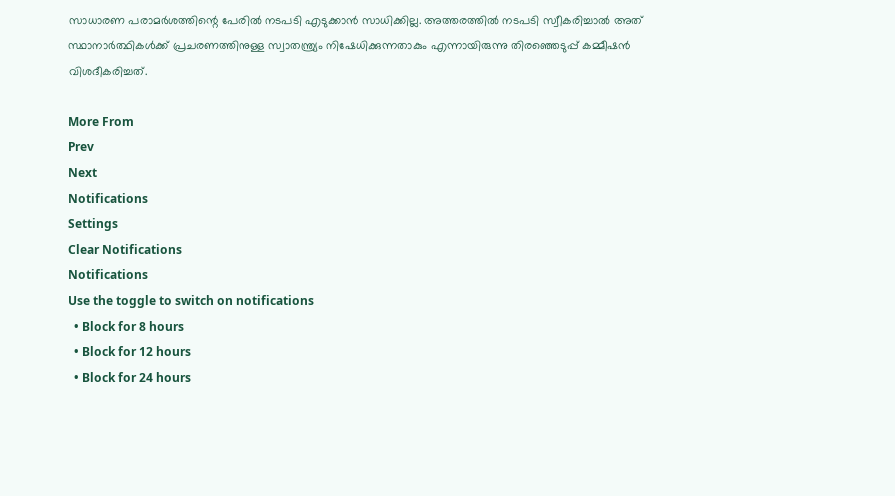സാധാരണ പരാമര്‍ശത്തിന്റെ പേരില്‍ നടപടി എടുക്കാന്‍ സാധിക്കില്ല. അത്തരത്തിൽ നടപടി സ്വീകരിച്ചാൽ അത് സ്ഥാനാർത്ഥികൾക്ക് പ്രചരണത്തിനുള്ള സ്വാതന്ത്ര്യം നിഷേധിക്കുന്നതാകും എന്നായിരുന്നു തിരഞ്ഞെടുപ്പ് കമ്മീഷൻ വിശദീകരിച്ചത്.

More From
Prev
Next
Notifications
Settings
Clear Notifications
Notifications
Use the toggle to switch on notifications
  • Block for 8 hours
  • Block for 12 hours
  • Block for 24 hours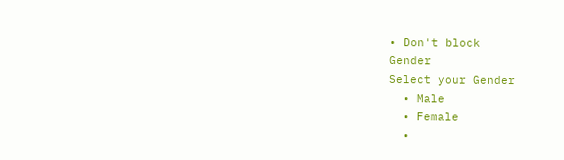• Don't block
Gender
Select your Gender
  • Male
  • Female
  •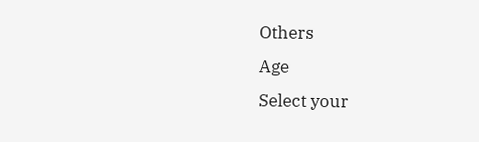Others
Age
Select your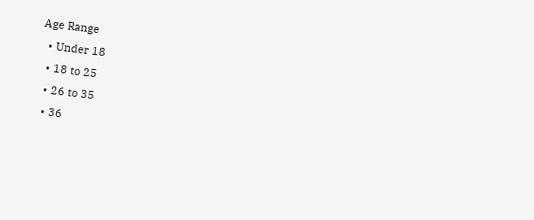Age Range
  • Under 18
  • 18 to 25
  • 26 to 35
  • 36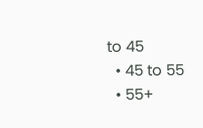to 45
  • 45 to 55
  • 55+